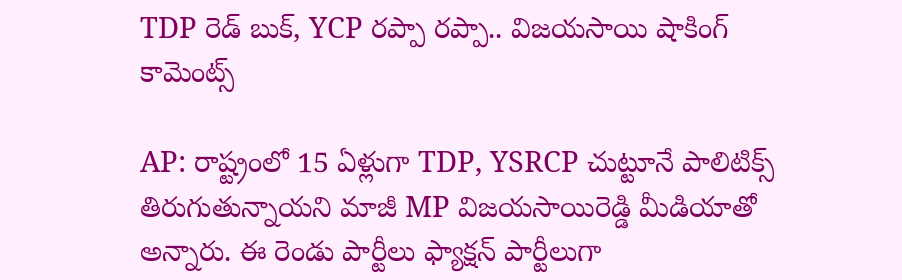TDP రెడ్ బుక్, YCP రప్పా రప్పా.. విజయసాయి షాకింగ్ కామెంట్స్

AP: రాష్ట్రంలో 15 ఏళ్లుగా TDP, YSRCP చుట్టూనే పాలిటిక్స్ తిరుగుతున్నాయని మాజీ MP విజయసాయిరెడ్డి మీడియాతో అన్నారు. ఈ రెండు పార్టీలు ఫ్యాక్షన్ పార్టీలుగా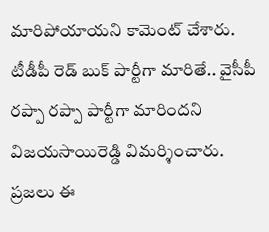మారిపోయాయని కామెంట్ చేశారు. టీడీపీ రెడ్ బుక్ పార్టీగా మారితే.. వైసీపీ రప్పా రప్పా పార్టీగా మారిందని విజయసాయిరెడ్డి విమర్శించారు. ప్రజలు ఈ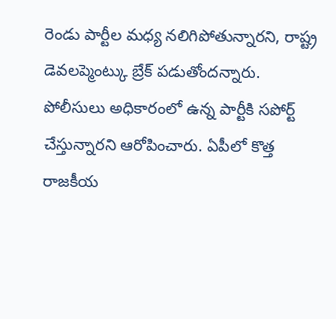రెండు పార్టీల మధ్య నలిగిపోతున్నారని, రాష్ట్ర డెవలప్మెంట్కు బ్రేక్ పడుతోందన్నారు. పోలీసులు అధికారంలో ఉన్న పార్టీకి సపోర్ట్ చేస్తున్నారని ఆరోపించారు. ఏపీలో కొత్త రాజకీయ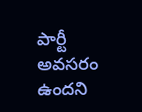పార్టీ అవసరం ఉందని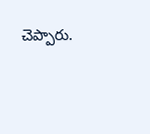చెప్పారు.